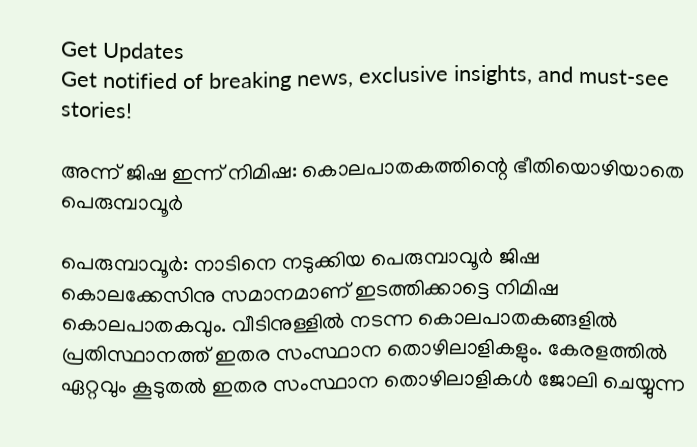Get Updates
Get notified of breaking news, exclusive insights, and must-see stories!

അന്ന് ജിഷ ഇന്ന് നിമിഷ: കൊലപാതകത്തിന്റെ ഭീതിയൊഴിയാതെ പെരുമ്പാവൂര്‍

പെരുമ്പാവൂര്‍: നാടിനെ നടുക്കിയ പെരുമ്പാവൂര്‍ ജിഷ കൊലക്കേസിനു സമാനമാണ് ഇടത്തിക്കാട്ടെ നിമിഷ കൊലപാതകവും. വീടിനുള്ളില്‍ നടന്ന കൊലപാതകങ്ങളില്‍ പ്രതിസ്ഥാനത്ത് ഇതര സംസ്ഥാന തൊഴിലാളികളും. കേരളത്തില്‍ ഏറ്റവും കൂടുതല്‍ ഇതര സംസ്ഥാന തൊഴിലാളികള്‍ ജോലി ചെയ്യുന്ന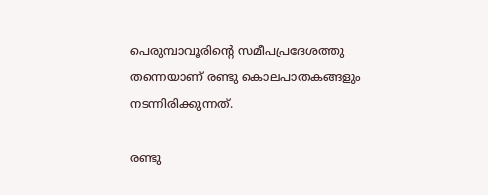പെരുമ്പാവൂരിന്റെ സമീപപ്രദേശത്തു തന്നെയാണ് രണ്ടു കൊലപാതകങ്ങളും നടന്നിരിക്കുന്നത്.

രണ്ടു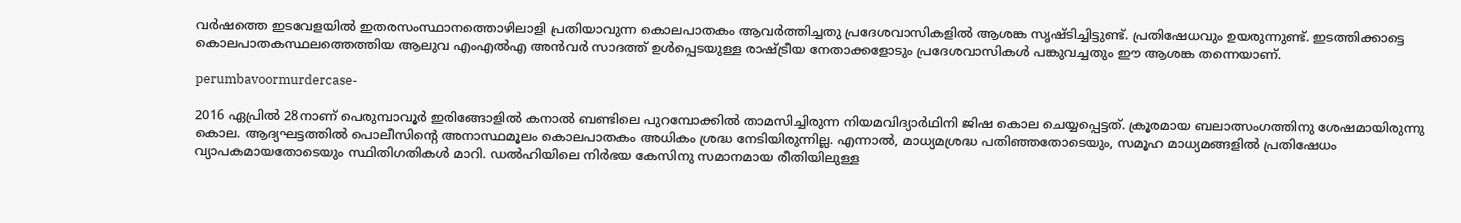വര്‍ഷത്തെ ഇടവേളയില്‍ ഇതരസംസ്ഥാനത്തൊഴിലാളി പ്രതിയാവുന്ന കൊലപാതകം ആവര്‍ത്തിച്ചതു പ്രദേശവാസികളില്‍ ആശങ്ക സൃഷ്ടിച്ചിട്ടുണ്ട്. പ്രതിഷേധവും ഉയരുന്നുണ്ട്. ഇടത്തിക്കാട്ടെ കൊലപാതകസ്ഥലത്തെത്തിയ ആലുവ എംഎല്‍എ അന്‍വര്‍ സാദത്ത് ഉള്‍പ്പെടയുള്ള രാഷ്ട്രീയ നേതാക്കളോടും പ്രദേശവാസികള്‍ പങ്കുവച്ചതും ഈ ആശങ്ക തന്നെയാണ്.

perumbavoormurdercase-

2016 ഏപ്രില്‍ 28നാണ് പെരുമ്പാവൂര്‍ ഇരിങ്ങോളില്‍ കനാല്‍ ബണ്ടിലെ പുറമ്പോക്കില്‍ താമസിച്ചിരുന്ന നിയമവിദ്യാര്‍ഥിനി ജിഷ കൊല ചെയ്യപ്പെട്ടത്. ക്രൂരമായ ബലാത്സംഗത്തിനു ശേഷമായിരുന്നു കൊല. ആദ്യഘട്ടത്തില്‍ പൊലീസിന്റെ അനാസ്ഥമൂലം കൊലപാതകം അധികം ശ്രദ്ധ നേടിയിരുന്നില്ല. എന്നാല്‍, മാധ്യമശ്രദ്ധ പതിഞ്ഞതോടെയും, സമൂഹ മാധ്യമങ്ങളില്‍ പ്രതിഷേധം വ്യാപകമായതോടെയും സ്ഥിതിഗതികള്‍ മാറി. ഡല്‍ഹിയിലെ നിര്‍ഭയ കേസിനു സമാനമായ രീതിയിലുള്ള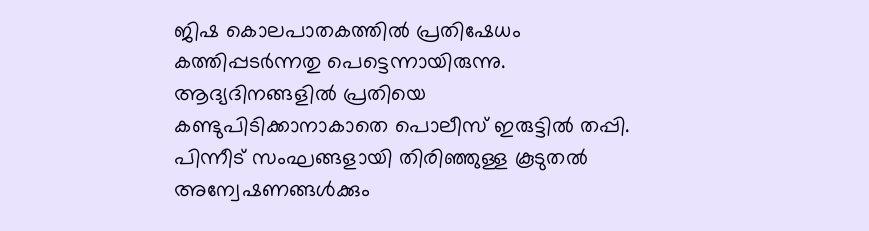ജിഷ കൊലപാതകത്തില്‍ പ്രതിഷേധം കത്തിപ്പടര്‍ന്നതു പെട്ടെന്നായിരുന്നു. ആദ്യദിനങ്ങളില്‍ പ്രതിയെ കണ്ടുപിടിക്കാനാകാതെ പൊലീസ് ഇരുട്ടില്‍ തപ്പി. പിന്നീട് സംഘങ്ങളായി തിരിഞ്ഞുള്ള കൂടുതല്‍ അന്വേഷണങ്ങള്‍ക്കും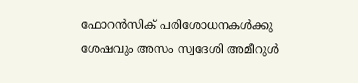ഫോറന്‍സിക് പരിശോധനകള്‍ക്കു ശേഷവും അസം സ്വദേശി അമീറുള്‍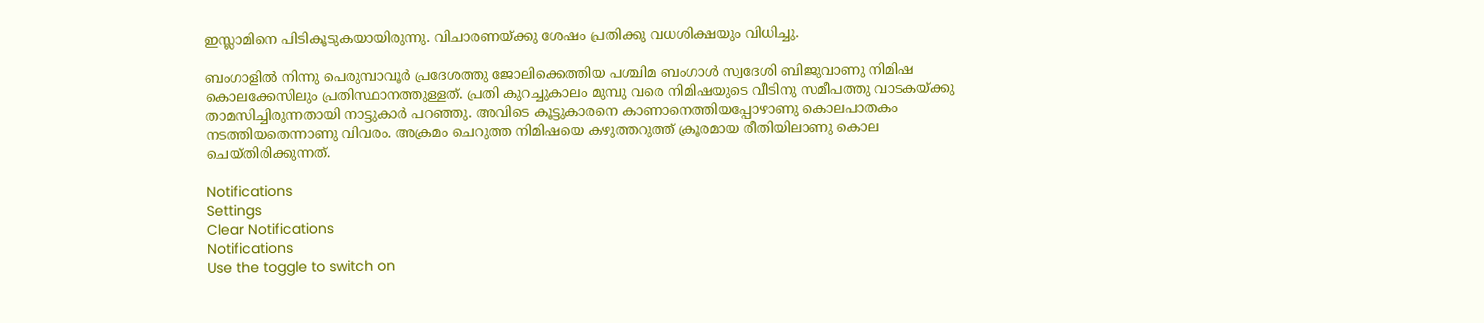ഇസ്ലാമിനെ പിടികൂടുകയായിരുന്നു. വിചാരണയ്ക്കു ശേഷം പ്രതിക്കു വധശിക്ഷയും വിധിച്ചു.

ബംഗാളില്‍ നിന്നു പെരുമ്പാവൂര്‍ പ്രദേശത്തു ജോലിക്കെത്തിയ പശ്ചിമ ബംഗാള്‍ സ്വദേശി ബിജുവാണു നിമിഷ കൊലക്കേസിലും പ്രതിസ്ഥാനത്തുള്ളത്. പ്രതി കുറച്ചുകാലം മുമ്പു വരെ നിമിഷയുടെ വീടിനു സമീപത്തു വാടകയ്ക്കു താമസിച്ചിരുന്നതായി നാട്ടുകാര്‍ പറഞ്ഞു. അവിടെ കൂട്ടുകാരനെ കാണാനെത്തിയപ്പോഴാണു കൊലപാതകം നടത്തിയതെന്നാണു വിവരം. അക്രമം ചെറുത്ത നിമിഷയെ കഴുത്തറുത്ത് ക്രൂരമായ രീതിയിലാണു കൊല ചെയ്തിരിക്കുന്നത്.

Notifications
Settings
Clear Notifications
Notifications
Use the toggle to switch on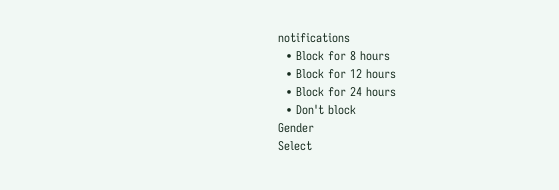notifications
  • Block for 8 hours
  • Block for 12 hours
  • Block for 24 hours
  • Don't block
Gender
Select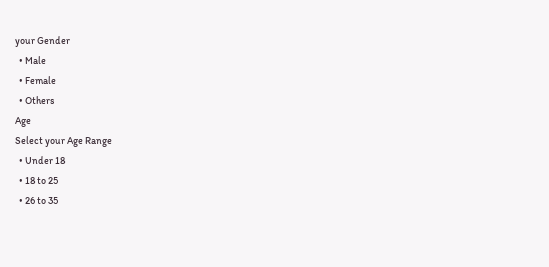your Gender
  • Male
  • Female
  • Others
Age
Select your Age Range
  • Under 18
  • 18 to 25
  • 26 to 35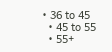• 36 to 45
  • 45 to 55
  • 55+